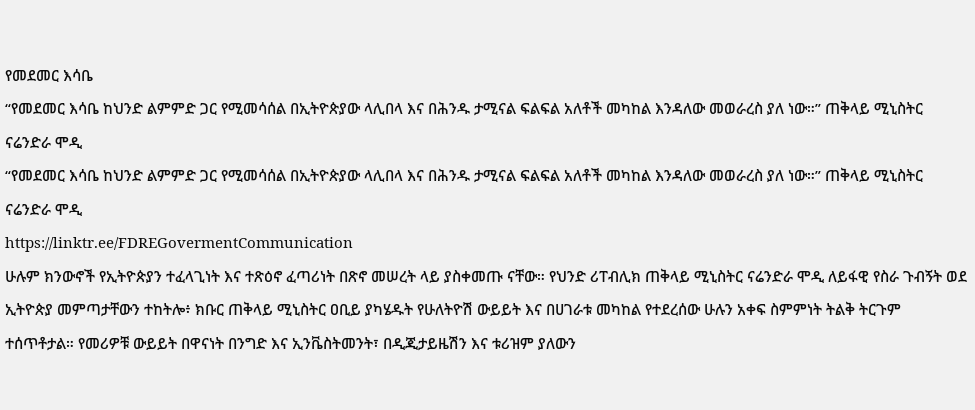የመደመር እሳቤ
“የመደመር እሳቤ ከህንድ ልምምድ ጋር የሚመሳሰል በኢትዮጵያው ላሊበላ እና በሕንዱ ታሚናል ፍልፍል አለቶች መካከል እንዳለው መወራረስ ያለ ነው።” ጠቅላይ ሚኒስትር ናሬንድራ ሞዲ
“የመደመር እሳቤ ከህንድ ልምምድ ጋር የሚመሳሰል በኢትዮጵያው ላሊበላ እና በሕንዱ ታሚናል ፍልፍል አለቶች መካከል እንዳለው መወራረስ ያለ ነው።” ጠቅላይ ሚኒስትር ናሬንድራ ሞዲ
https://linktr.ee/FDREGovermentCommunication
ሁሉም ክንውኖች የኢትዮጵያን ተፈላጊነት እና ተጽዕኖ ፈጣሪነት በጽኖ መሠረት ላይ ያስቀመጡ ናቸው። የህንድ ሪፐብሊክ ጠቅላይ ሚኒስትር ናሬንድራ ሞዲ ለይፋዊ የስራ ጉብኝት ወደ ኢትዮጵያ መምጣታቸውን ተከትሎ፥ ክቡር ጠቅላይ ሚኒስትር ዐቢይ ያካሄዱት የሁለትዮሽ ውይይት እና በሀገራቱ መካከል የተደረሰው ሁሉን አቀፍ ስምምነት ትልቅ ትርጉም ተሰጥቶታል። የመሪዎቹ ውይይት በዋናነት በንግድ እና ኢንቬስትመንት፣ በዲጂታይዜሽን እና ቱሪዝም ያለውን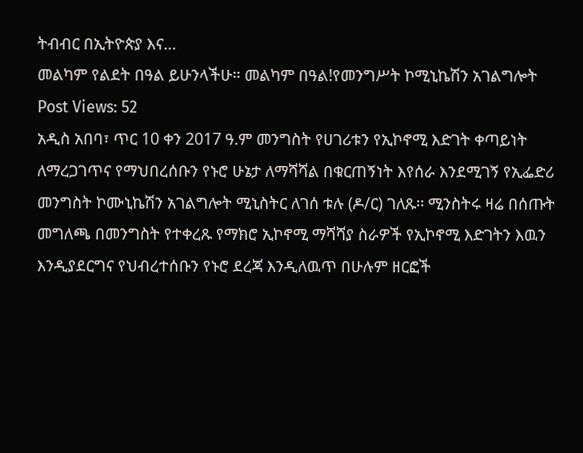ትብብር በኢትዮጵያ እና…
መልካም የልደት በዓል ይሁንላችሁ። መልካም በዓል!የመንግሥት ኮሚኒኬሽን አገልግሎት Post Views: 52
አዲስ አበባ፣ ጥር 10 ቀን 2017 ዓ.ም መንግስት የሀገሪቱን የኢኮኖሚ እድገት ቀጣይነት ለማረጋገጥና የማህበረሰቡን የኑሮ ሁኔታ ለማሻሻል በቁርጠኝነት እየሰራ እንደሚገኝ የኢፌድሪ መንግስት ኮሙኒኬሽን አገልግሎት ሚኒስትር ለገሰ ቱሉ (ዶ/ር) ገለጹ፡፡ ሚንስትሩ ዛሬ በሰጡት መግለጫ በመንግስት የተቀረጹ የማክሮ ኢኮኖሚ ማሻሻያ ስራዎች የኢኮኖሚ እድገትን እዉን እንዲያደርግና የህብረተሰቡን የኑሮ ደረጃ እንዲለዉጥ በሁሉም ዘርፎች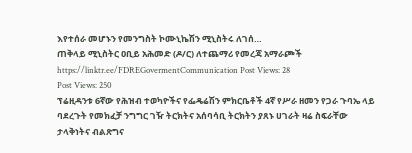እየተሰራ መሆኑን የመንግስት ኮሙኒኬሽን ሚኒስትሩ ለገሰ…
ጠቅላይ ሚኒስትር ዐቢይ አሕመድ (ዶ/ር) ለተጨማሪ የመረጃ አማራጮች https://linktr.ee/FDREGovermentCommunication Post Views: 28
Post Views: 250
ፕሬዚዳንቱ 6ኛው የሕዝብ ተወካዮችና የፌዴሬሽን ምክርቤቶች 4ኛ የሥራ ዘመን የጋራ ጉባኤ ላይ ባደረጉት የመክፈቻ ንግግር ገዥ ትርክትና አሰባሳቢ ትርክትን ያጸኑ ሀገራት ዛሬ ስፍራቸው ታላቅነትና ብልጽግና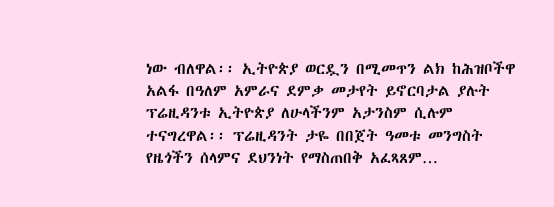ነው ብለዋል፡፡ ኢትዮጵያ ወርዷን በሚመጥን ልክ ከሕዝቦችዋ አልፋ በዓለም አምራና ደምቃ መታየት ይኖርባታል ያሉት ፕሬዚዳንቱ ኢትዮጵያ ለሁላችንም አታንስም ሲሉም ተናግረዋል፡፡ ፕሬዚዳንት ታዬ በበጀት ዓመቱ መንግስት የዜጎችን ሰላምና ደህንነት የማስጠበቅ አፈጻጸም…